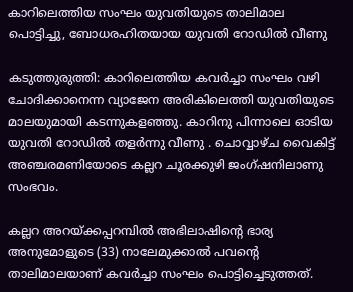കാറിലെത്തിയ സംഘം യുവതിയുടെ താലിമാല പൊട്ടിച്ചു, ബോധരഹിതയായ യുവതി റോഡില്‍ വീണു

കടുത്തുരുത്തി: കാറിലെത്തിയ കവര്‍ച്ചാ സംഘം വഴി ചോദിക്കാനെന്ന വ്യാജേന അരികിലെത്തി യുവതിയുടെ മാലയുമായി കടന്നുകളഞ്ഞു. കാറിനു പിന്നാലെ ഓടിയ യുവതി റോഡില്‍ തളര്‍ന്നു വീണു . ചൊവ്വാഴ്ച വൈകിട്ട് അഞ്ചരമണിയോടെ കല്ലറ ചൂരക്കുഴി ജംഗ്ഷനിലാണു സംഭവം.

കല്ലറ അറയ്ക്കപ്പറമ്പില്‍ അഭിലാഷിന്റെ ഭാര്യ അനുമോളുടെ (33) നാലേമുക്കാല്‍ പവന്റെ താലിമാലയാണ് കവര്‍ച്ചാ സംഘം പൊട്ടിച്ചെടുത്തത്.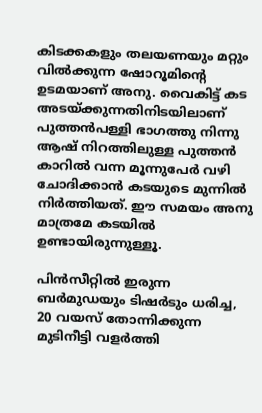കിടക്കകളും തലയണയും മറ്റും വില്‍ക്കുന്ന ഷോറൂമിന്റെ ഉടമയാണ് അനു. വൈകിട്ട് കട അടയ്ക്കുന്നതിനിടയിലാണ് പുത്തന്‍പള്ളി ഭാഗത്തു നിന്നു ആഷ് നിറത്തിലുള്ള പുത്തന്‍ കാറില്‍ വന്ന മൂന്നുപേര്‍ വഴി ചോദിക്കാന്‍ കടയുടെ മുന്നില്‍ നിര്‍ത്തിയത്. ഈ സമയം അനു മാത്രമേ കടയില്‍ ഉണ്ടായിരുന്നുള്ളൂ.

പിന്‍സീറ്റില്‍ ഇരുന്ന ബര്‍മുഡയും ടിഷര്‍ടും ധരിച്ച, 20 വയസ് തോന്നിക്കുന്ന മുടിനീട്ടി വളര്‍ത്തി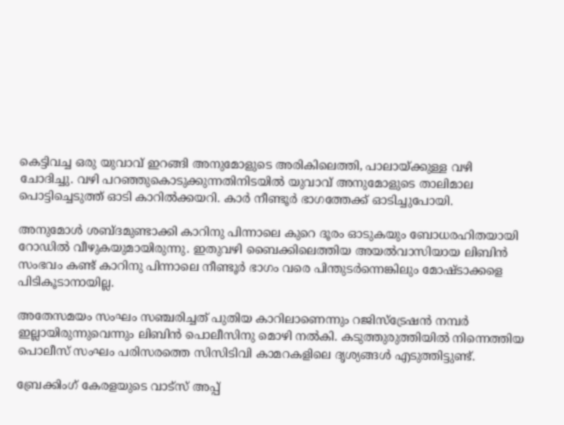കെട്ടിവച്ച ഒരു യുവാവ് ഇറങ്ങി അനുമോളുടെ അരികിലെത്തി, പാലായ്ക്കുള്ള വഴി ചോദിച്ചു. വഴി പറഞ്ഞുകൊടുക്കുന്നതിനിടയില്‍ യുവാവ് അനുമോളുടെ താലിമാല പൊട്ടിച്ചെടുത്ത് ഓടി കാറില്‍ക്കയറി. കാര്‍ നീണ്ടൂര്‍ ഭാഗത്തേക്ക് ഓടിച്ചുപോയി.

അനുമോള്‍ ശബ്ദമുണ്ടാക്കി കാറിനു പിന്നാലെ കുറെ ദൂരം ഓടുകയും ബോധരഹിതയായി റോഡില്‍ വീഴുകയുമായിരുന്നു. ഇതുവഴി ബൈക്കിലെത്തിയ അയല്‍വാസിയായ ലിബിന്‍ സംഭവം കണ്ട് കാറിനു പിന്നാലെ നീണ്ടൂര്‍ ഭാഗം വരെ പിന്തുടര്‍ന്നെങ്കിലും മോഷ്ടാക്കളെ പിടികൂടാനായില്ല.

അതേസമയം സംഘം സഞ്ചരിച്ചത് പുതിയ കാറിലാണെന്നും റജിസ്ട്രേഷന്‍ നമ്പര്‍ ഇല്ലായിരുന്നുവെന്നും ലിബിന്‍ പൊലീസിനു മൊഴി നല്‍കി. കടുത്തുരുത്തിയില്‍ നിന്നെത്തിയ പൊലീസ് സംഘം പരിസരത്തെ സിസിടിവി കാമറകളിലെ ദൃശ്യങ്ങള്‍ എടുത്തിട്ടുണ്ട്.

ബ്രേക്കിംഗ് കേരളയുടെ വാട്സ് അപ്പ്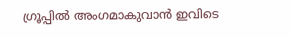ഗ്രൂപ്പിൽ അംഗമാകുവാൻ ഇവിടെ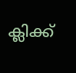ക്ലിക്ക്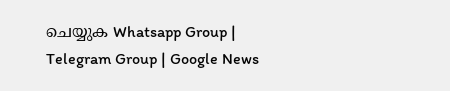ചെയ്യുക Whatsapp Group | Telegram Group | Google News